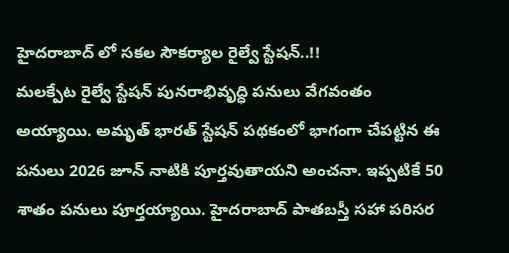హైదరాబాద్ లో సకల సౌకర్యాల రైల్వే స్టేషన్..!!
మలక్పేట రైల్వే స్టేషన్ పునరాభివృద్ధి పనులు వేగవంతం అయ్యాయి. అమృత్ భారత్ స్టేషన్ పథకంలో భాగంగా చేపట్టిన ఈ పనులు 2026 జూన్ నాటికి పూర్తవుతాయని అంచనా. ఇప్పటికే 50 శాతం పనులు పూర్తయ్యాయి. హైదరాబాద్ పాతబస్తీ సహా పరిసర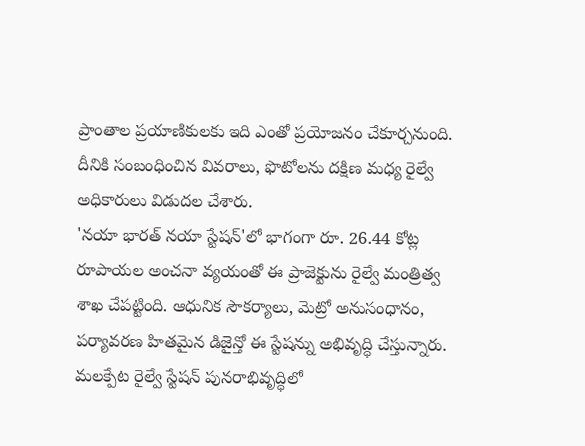ప్రాంతాల ప్రయాణికులకు ఇది ఎంతో ప్రయోజనం చేకూర్చనుంది. దీనికి సంబంధించిన వివరాలు, ఫొటోలను దక్షిణ మధ్య రైల్వే అధికారులు విడుదల చేశారు.
'నయా భారత్ నయా స్టేషన్'లో భాగంగా రూ. 26.44 కోట్ల రూపాయల అంచనా వ్యయంతో ఈ ప్రాజెక్టును రైల్వే మంత్రిత్వ శాఖ చేపట్టింది. ఆధునిక సౌకర్యాలు, మెట్రో అనుసంధానం, పర్యావరణ హితమైన డిజైన్తో ఈ స్టేషన్ను అభివృద్ధి చేస్తున్నారు. మలక్పేట రైల్వే స్టేషన్ పునరాభివృద్ధిలో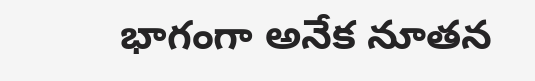భాగంగా అనేక నూతన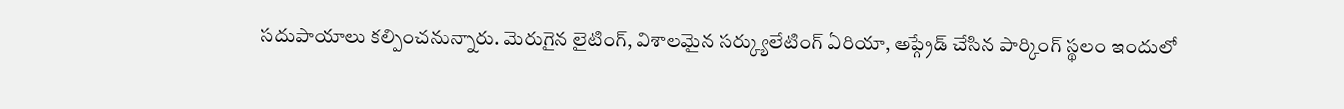సదుపాయాలు కల్పించనున్నారు. మెరుగైన లైటింగ్, విశాలమైన సర్క్యులేటింగ్ ఏరియా, అప్గ్రేడ్ చేసిన పార్కింగ్ స్థలం ఇందులో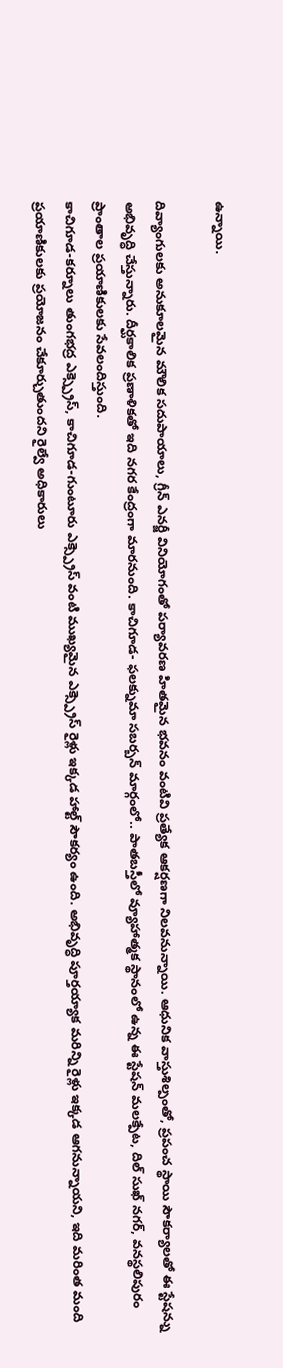ఉన్నాయి.

దివ్యాంగులకు అనుకూలమైన మౌలిక సదుపాయాలు, గ్రీన్ ఎనర్జీ వినియోగంతో పర్యావరణ హితమైన భవనం వంటివి ప్రత్యేక ఆకర్షణగా నిలవనున్నాయి. ఆధునిక వాస్తుశిల్పంతో, ప్రపంచ స్థాయి సౌకర్యాలతో ఈ స్టేషన్ను అభివృద్ధి చేస్తున్నారు. దీర్ఘకాలిక ప్రణాళికతో ఇది నగర కేంద్రంగా మారనుంది. కాచిగూడ- ఫలక్నుమా సబర్బన్ మార్గంలో.. పాతబస్తీలో వ్యూహాత్మక స్థానంలో ఉన్న ఈ స్టేషన్ మలక్పేట, దిల్ సుఖ్ నగర్, వనస్థలిపురం ప్రాంతాల ప్రయాణికులకు సేవలందిస్తుంది.
కాచిగూడ-కర్నూలు తుంగభద్ర ఎక్స్ప్రెస్, కాచిగూడ-గుంటూరు ఎక్స్ప్రెస్ వంటి ముఖ్యమైన ఎక్స్ప్రెస్ రైళ్లు ఇక్కడ హాల్ట్ సౌకర్యం ఉంది. అభివృద్ధి పూర్తయ్యాక మరిన్ని రైళ్లు ఇక్కడ ఆగనున్నాయని, ఇది మరింత మంది ప్రయాణికులకు ప్రయోజనం చేకూర్చుతుందని రైల్వే అధికారులు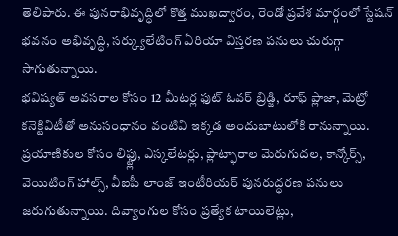తెలిపారు. ఈ పునరాభివృద్ధిలో కొత్త ముఖద్వారం, రెండో ప్రవేశ మార్గంలో స్టేషన్ భవనం అభివృద్ధి, సర్క్యులేటింగ్ ఏరియా విస్తరణ పనులు చురుగ్గా సాగుతున్నాయి.
భవిష్యత్ అవసరాల కోసం 12 మీటర్ల ఫుట్ ఓవర్ బ్రిడ్జి, రూఫ్ ప్లాజా, మెట్రో కనెక్టివిటీతో అనుసంధానం వంటివి ఇక్కడ అందుబాటులోకి రానున్నాయి. ప్రయాణికుల కోసం లిఫ్ట్లు, ఎస్కలేటర్లు, ప్లాట్ఫారాల మెరుగుదల, కాన్కోర్స్, వెయిటింగ్ హాల్స్, వీఐపీ లాంజ్ ఇంటీరియర్ పునరుద్ధరణ పనులు జరుగుతున్నాయి. దివ్యాంగుల కోసం ప్రత్యేక టాయిలెట్లు,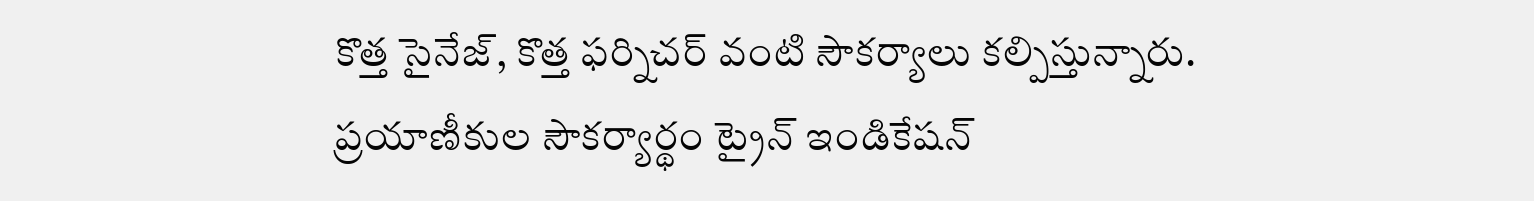కొత్త సైనేజ్, కొత్త ఫర్నిచర్ వంటి సౌకర్యాలు కల్పిస్తున్నారు. ప్రయాణీకుల సౌకర్యార్థం ట్రైన్ ఇండికేషన్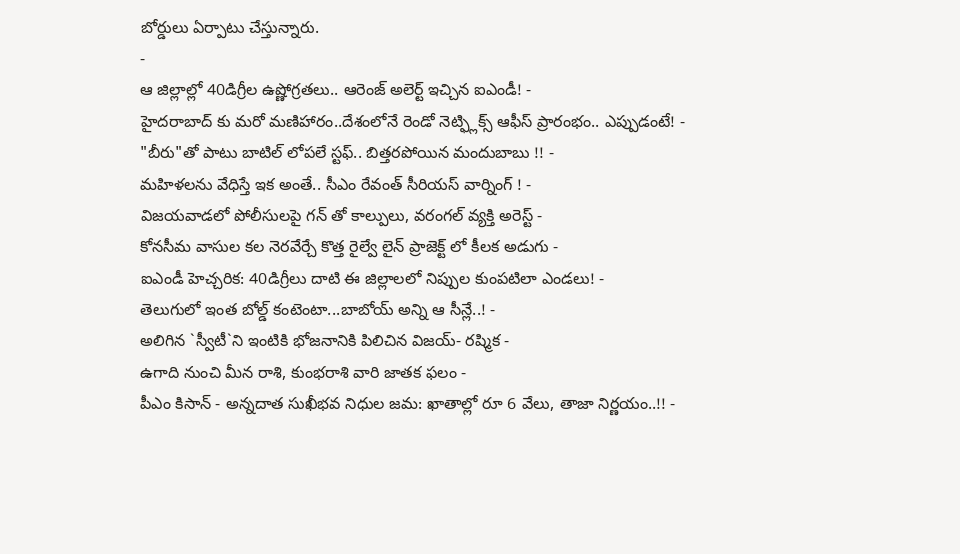బోర్డులు ఏర్పాటు చేస్తున్నారు.
-
ఆ జిల్లాల్లో 40డిగ్రీల ఉష్ణోగ్రతలు.. ఆరెంజ్ అలెర్ట్ ఇచ్చిన ఐఎండీ! -
హైదరాబాద్ కు మరో మణిహారం..దేశంలోనే రెండో నెట్ఫ్లిక్స్ ఆఫీస్ ప్రారంభం.. ఎప్పుడంటే! -
"బీరు"తో పాటు బాటిల్ లోపలే స్టఫ్.. బిత్తరపోయిన మందుబాబు !! -
మహిళలను వేధిస్తే ఇక అంతే.. సీఎం రేవంత్ సీరియస్ వార్నింగ్ ! -
విజయవాడలో పోలీసులపై గన్ తో కాల్పులు, వరంగల్ వ్యక్తి అరెస్ట్ -
కోనసీమ వాసుల కల నెరవేర్చే కొత్త రైల్వే లైన్ ప్రాజెక్ట్ లో కీలక అడుగు -
ఐఎండీ హెచ్చరిక: 40డిగ్రీలు దాటి ఈ జిల్లాలలో నిప్పుల కుంపటిలా ఎండలు! -
తెలుగులో ఇంత బోల్డ్ కంటెంటా...బాబోయ్ అన్ని ఆ సీన్లే..! -
అలిగిన `స్వీటీ`ని ఇంటికి భోజనానికి పిలిచిన విజయ్- రష్మిక -
ఉగాది నుంచి మీన రాశి, కుంభరాశి వారి జాతక ఫలం -
పీఎం కిసాన్ - అన్నదాత సుఖీభవ నిధుల జమ: ఖాతాల్లో రూ 6 వేలు, తాజా నిర్ణయం..!! -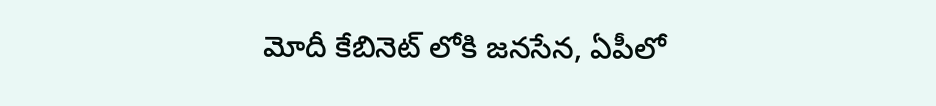మోదీ కేబినెట్ లోకి జనసేన, ఏపీలో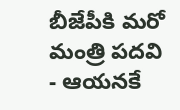బీజేపీకి మరో మంత్రి పదవి - ఆయనకే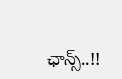ఛాన్స్..!!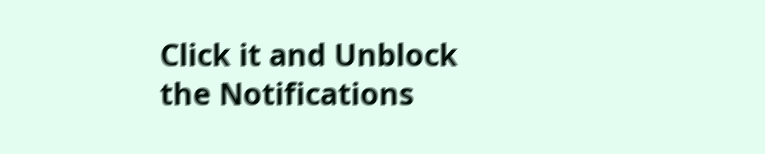Click it and Unblock the Notifications